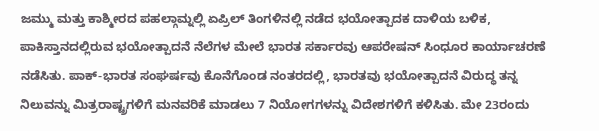ಜಮ್ಮು ಮತ್ತು ಕಾಶ್ಮೀರದ ಪಹಲ್ಗಾಮ್ನಲ್ಲಿ ಏಪ್ರಿಲ್ ತಿಂಗಳಿನಲ್ಲಿ ನಡೆದ ಭಯೋತ್ಪಾದಕ ದಾಳಿಯ ಬಳಿಕ, ಪಾಕಿಸ್ತಾನದಲ್ಲಿರುವ ಭಯೋತ್ಪಾದನೆ ನೆಲೆಗಳ ಮೇಲೆ ಭಾರತ ಸರ್ಕಾರವು ಆಪರೇಷನ್ ಸಿಂಧೂರ ಕಾರ್ಯಾಚರಣೆ ನಡೆಸಿತು. ಪಾಕ್-ಭಾರತ ಸಂಘರ್ಷವು ಕೊನೆಗೊಂಡ ನಂತರದಲ್ಲಿ, ಭಾರತವು ಭಯೋತ್ಪಾದನೆ ವಿರುದ್ಧ ತನ್ನ ನಿಲುವನ್ನು ಮಿತ್ರರಾಷ್ಟ್ರಗಳಿಗೆ ಮನವರಿಕೆ ಮಾಡಲು 7 ನಿಯೋಗಗಳನ್ನು ವಿದೇಶಗಳಿಗೆ ಕಳಿಸಿತು. ಮೇ 23ರಂದು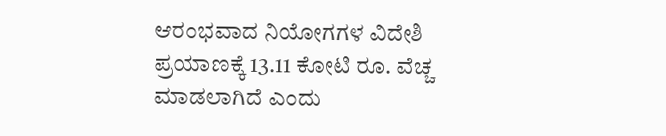ಆರಂಭವಾದ ನಿಯೋಗಗಳ ವಿದೇಶಿ ಪ್ರಯಾಣಕ್ಕೆ 13.11 ಕೋಟಿ ರೂ. ವೆಚ್ಚ ಮಾಡಲಾಗಿದೆ ಎಂದು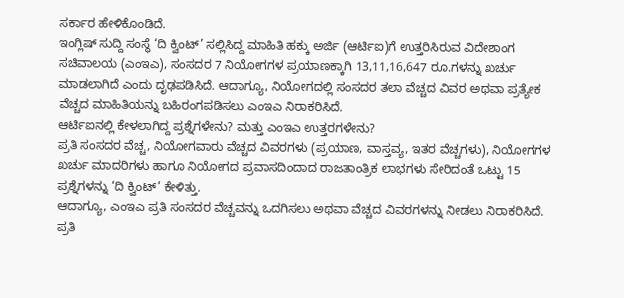ಸರ್ಕಾರ ಹೇಳಿಕೊಂಡಿದೆ.
ಇಂಗ್ಲಿಷ್ ಸುದ್ದಿ ಸಂಸ್ಥೆ ‘ದಿ ಕ್ವಿಂಟ್’ ಸಲ್ಲಿಸಿದ್ದ ಮಾಹಿತಿ ಹಕ್ಕು ಅರ್ಜಿ (ಆರ್ಟಿಐ)ಗೆ ಉತ್ತರಿಸಿರುವ ವಿದೇಶಾಂಗ ಸಚಿವಾಲಯ (ಎಂಇಎ), ಸಂಸದರ 7 ನಿಯೋಗಗಳ ಪ್ರಯಾಣಕ್ಕಾಗಿ 13,11,16,647 ರೂ.ಗಳನ್ನು ಖರ್ಚು ಮಾಡಲಾಗಿದೆ ಎಂದು ದೃಢಪಡಿಸಿದೆ. ಆದಾಗ್ಯೂ, ನಿಯೋಗದಲ್ಲಿ ಸಂಸದರ ತಲಾ ವೆಚ್ಚದ ವಿವರ ಅಥವಾ ಪ್ರತ್ಯೇಕ ವೆಚ್ಚದ ಮಾಹಿತಿಯನ್ನು ಬಹಿರಂಗಪಡಿಸಲು ಎಂಇಎ ನಿರಾಕರಿಸಿದೆ.
ಆರ್ಟಿಐನಲ್ಲಿ ಕೇಳಲಾಗಿದ್ದ ಪ್ರಶ್ನೆಗಳೇನು? ಮತ್ತು ಎಂಇಎ ಉತ್ತರಗಳೇನು?
ಪ್ರತಿ ಸಂಸದರ ವೆಚ್ಚ, ನಿಯೋಗವಾರು ವೆಚ್ಚದ ವಿವರಗಳು (ಪ್ರಯಾಣ, ವಾಸ್ತವ್ಯ, ಇತರ ವೆಚ್ಚಗಳು), ನಿಯೋಗಗಳ ಖರ್ಚು ಮಾದರಿಗಳು ಹಾಗೂ ನಿಯೋಗದ ಪ್ರವಾಸದಿಂದಾದ ರಾಜತಾಂತ್ರಿಕ ಲಾಭಗಳು ಸೇರಿದಂತೆ ಒಟ್ಟು 15 ಪ್ರಶ್ನೆಗಳನ್ನು ‘ದಿ ಕ್ವಿಂಟ್’ ಕೇಳಿತ್ತು.
ಆದಾಗ್ಯೂ, ಎಂಇಎ ಪ್ರತಿ ಸಂಸದರ ವೆಚ್ಚವನ್ನು ಒದಗಿಸಲು ಅಥವಾ ವೆಚ್ಚದ ವಿವರಗಳನ್ನು ನೀಡಲು ನಿರಾಕರಿಸಿದೆ. ಪ್ರತಿ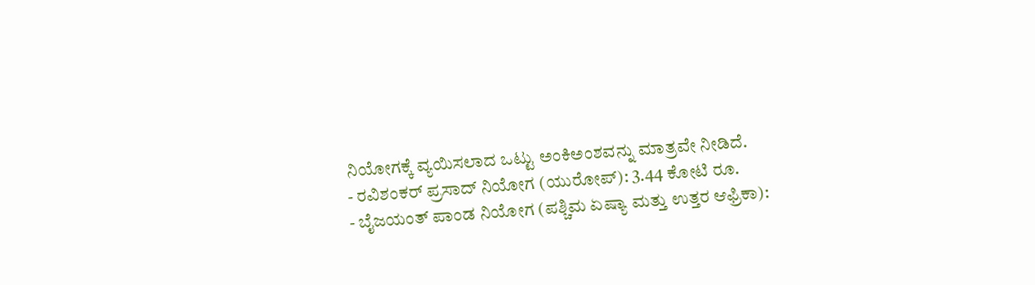ನಿಯೋಗಕ್ಕೆ ವ್ಯಯಿಸಲಾದ ಒಟ್ಟು ಅಂಕಿಅಂಶವನ್ನು ಮಾತ್ರವೇ ನೀಡಿದೆ.
- ರವಿಶಂಕರ್ ಪ್ರಸಾದ್ ನಿಯೋಗ (ಯುರೋಪ್): 3.44 ಕೋಟಿ ರೂ.
- ಬೈಜಯಂತ್ ಪಾಂಡ ನಿಯೋಗ (ಪಶ್ಚಿಮ ಏಷ್ಯಾ ಮತ್ತು ಉತ್ತರ ಆಫ್ರಿಕಾ):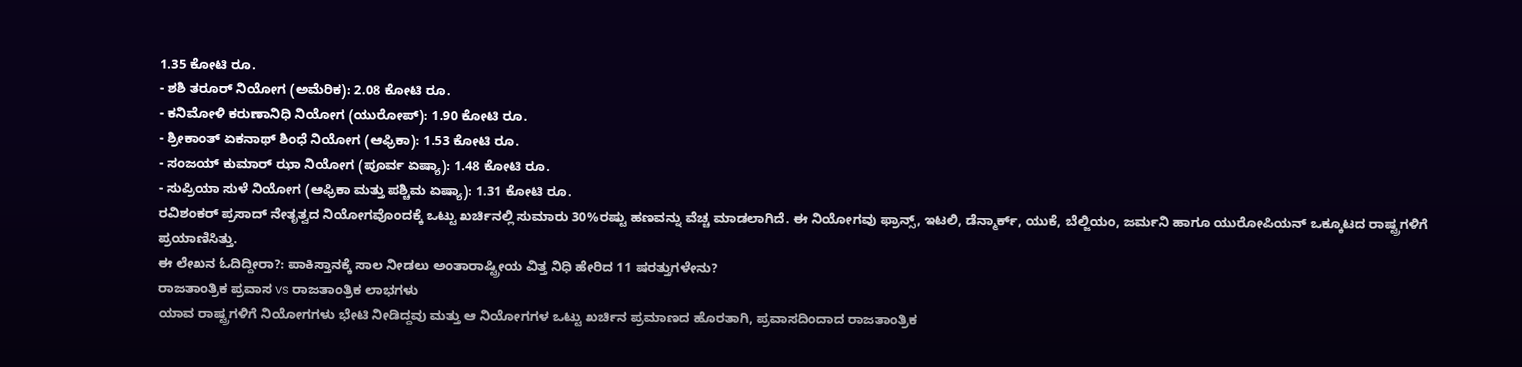1.35 ಕೋಟಿ ರೂ.
- ಶಶಿ ತರೂರ್ ನಿಯೋಗ (ಅಮೆರಿಕ): 2.08 ಕೋಟಿ ರೂ.
- ಕನಿಮೋಳಿ ಕರುಣಾನಿಧಿ ನಿಯೋಗ (ಯುರೋಪ್): 1.90 ಕೋಟಿ ರೂ.
- ಶ್ರೀಕಾಂತ್ ಏಕನಾಥ್ ಶಿಂಧೆ ನಿಯೋಗ (ಆಫ್ರಿಕಾ): 1.53 ಕೋಟಿ ರೂ.
- ಸಂಜಯ್ ಕುಮಾರ್ ಝಾ ನಿಯೋಗ (ಪೂರ್ವ ಏಷ್ಯಾ): 1.48 ಕೋಟಿ ರೂ.
- ಸುಪ್ರಿಯಾ ಸುಳೆ ನಿಯೋಗ (ಆಫ್ರಿಕಾ ಮತ್ತು ಪಶ್ಚಿಮ ಏಷ್ಯಾ): 1.31 ಕೋಟಿ ರೂ.
ರವಿಶಂಕರ್ ಪ್ರಸಾದ್ ನೇತೃತ್ವದ ನಿಯೋಗವೊಂದಕ್ಕೆ ಒಟ್ಟು ಖರ್ಚಿನಲ್ಲಿ ಸುಮಾರು 30%ರಷ್ಟು ಹಣವನ್ನು ವೆಚ್ಚ ಮಾಡಲಾಗಿದೆ. ಈ ನಿಯೋಗವು ಫ್ರಾನ್ಸ್, ಇಟಲಿ, ಡೆನ್ಮಾರ್ಕ್, ಯುಕೆ, ಬೆಲ್ಜಿಯಂ, ಜರ್ಮನಿ ಹಾಗೂ ಯುರೋಪಿಯನ್ ಒಕ್ಕೂಟದ ರಾಷ್ಟ್ರಗಳಿಗೆ ಪ್ರಯಾಣಿಸಿತ್ತು.
ಈ ಲೇಖನ ಓದಿದ್ದೀರಾ?: ಪಾಕಿಸ್ತಾನಕ್ಕೆ ಸಾಲ ನೀಡಲು ಅಂತಾರಾಷ್ಟ್ರೀಯ ವಿತ್ತ ನಿಧಿ ಹೇರಿದ 11 ಷರತ್ತುಗಳೇನು?
ರಾಜತಾಂತ್ರಿಕ ಪ್ರವಾಸ vs ರಾಜತಾಂತ್ರಿಕ ಲಾಭಗಳು
ಯಾವ ರಾಷ್ಟ್ರಗಳಿಗೆ ನಿಯೋಗಗಳು ಭೇಟಿ ನೀಡಿದ್ದವು ಮತ್ತು ಆ ನಿಯೋಗಗಳ ಒಟ್ಟು ಖರ್ಚಿನ ಪ್ರಮಾಣದ ಹೊರತಾಗಿ, ಪ್ರವಾಸದಿಂದಾದ ರಾಜತಾಂತ್ರಿಕ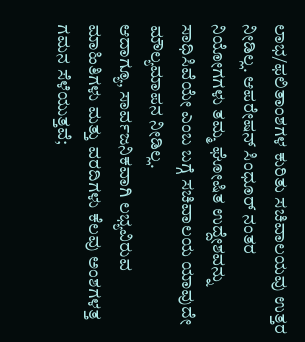ಲಾಭ/ಫಲಿತಾಂಶಗಳ ಕುರಿತು ಸಚಿವಾಲಯವು ಉತ್ತರ ನೀಡಿಲ್ಲ. ಆಪರೇಷನ್ ಸಿಂಧೂರ್ ನಂತರ ನಿಯೋಗಗಳು ತಮ್ಮ ಘೋಷಿತ ಉದ್ದೇಶವನ್ನು ಸಾಧಿಸಿವೆಯೇ ಎಂಬ ಬಗ್ಗೆ ಸಚಿವಾಲಯ ಯಾವುದೇ ಮೌಲ್ಯಮಾಪನ ನೀಡಿಲ್ಲ.
ಆದಾಗ್ಯೂ, ಸಾರ್ವಜನಿಕವಾಗಿ ಲಭ್ಯವಿರುವ ಮಾಹಿತಿಗಳು ಮತ್ತು ವರದಿಗಳು ಕೆಲವು ಅಂಶಗಳತ್ತ ಗಮನ ಸೆಳೆಯುತ್ತವೆ;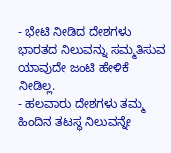- ಭೇಟಿ ನೀಡಿದ ದೇಶಗಳು ಭಾರತದ ನಿಲುವನ್ನು ಸಮ್ಮತಿಸುವ ಯಾವುದೇ ಜಂಟಿ ಹೇಳಿಕೆ ನೀಡಿಲ್ಲ.
- ಹಲವಾರು ದೇಶಗಳು ತಮ್ಮ ಹಿಂದಿನ ತಟಸ್ಥ ನಿಲುವನ್ನೇ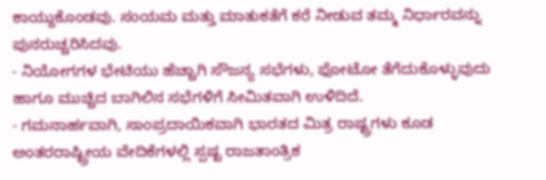ಕಾಯ್ದುಕೊಂಡವು. ಸಂಯಮ ಮತ್ತು ಮಾತುಕತೆಗೆ ಕರೆ ನೀಡುವ ತಮ್ಮ ನಿರ್ಧಾರವನ್ನು ಪುನರುಚ್ಚರಿಸಿದವು.
- ನಿಯೋಗಗಳ ಭೇಟಿಯು ಹೆಚ್ಚಾಗಿ ಸೌಜನ್ಯ ಸಭೆಗಳು, ಫೋಟೋ ತೆಗೆದುಕೊಳ್ಳುವುದು ಹಾಗೂ ಮುಚ್ಚಿದ ಬಾಗಿಲಿನ ಸಭೆಗಳಿಗೆ ಸೀಮಿತವಾಗಿ ಉಳಿದಿದೆ.
- ಗಮನಾರ್ಹವಾಗಿ, ಸಾಂಪ್ರದಾಯಿಕವಾಗಿ ಭಾರತದ ಮಿತ್ರ ರಾಷ್ಟ್ರಗಳು ಕೂಡ ಅಂತರರಾಷ್ಟ್ರೀಯ ವೇದಿಕೆಗಳಲ್ಲಿ ಸ್ಪಷ್ಟ ರಾಜತಾಂತ್ರಿಕ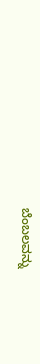ಬೆಂಬಲವನ್ನು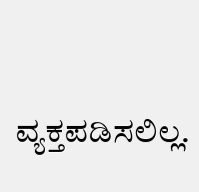ವ್ಯಕ್ತಪಡಿಸಲಿಲ್ಲ.